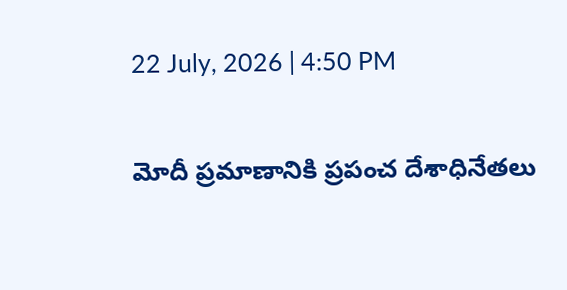22 July, 2026 | 4:50 PM

మోదీ ప్రమాణానికి ప్రపంచ దేశాధినేతలు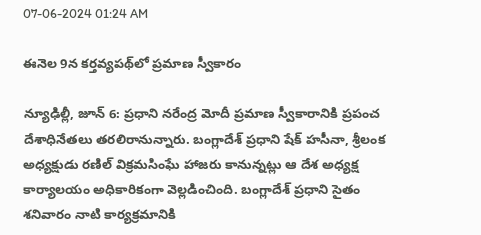07-06-2024 01:24 AM

ఈనెల 9న కర్తవ్యపథ్‌లో ప్రమాణ స్వీకారం

న్యూఢిల్లీ, జూన్ 6: ప్రధాని నరేంద్ర మోదీ ప్రమాణ స్వీకారానికి ప్రపంచ దేశాధినేతలు తరలిరానున్నారు. బంగ్లాదేశ్ ప్రధాని షేక్ హసీనా, శ్రీలంక అధ్యక్షుడు రణిల్ విక్రమసింఘే హాజరు కానున్నట్లు ఆ దేశ అధ్యక్ష కార్యాలయం అధికారికంగా వెల్లడించింది. బంగ్లాదేశ్ ప్రధాని సైతం శనివారం నాటి కార్యక్రమానికి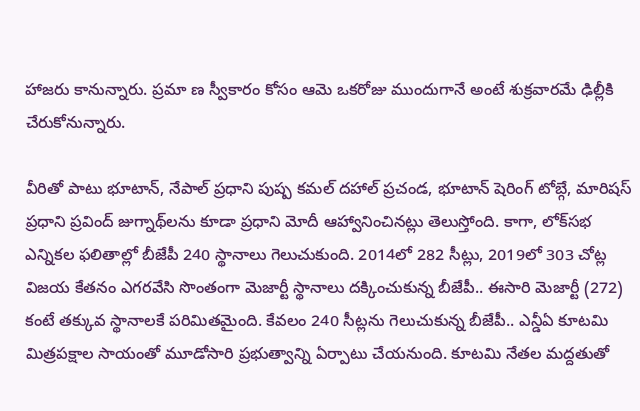హాజరు కానున్నారు. ప్రమా ణ స్వీకారం కోసం ఆమె ఒకరోజు ముందుగానే అంటే శుక్రవారమే ఢిల్లీకి చేరుకోనున్నారు.

వీరితో పాటు భూటాన్, నేపాల్ ప్రధాని పుష్ప కమల్ దహాల్ ప్రచండ, భూటాన్ షెరింగ్ టోబ్గే, మారిషస్ ప్రధాని ప్రవింద్ జుగ్నాథ్‌లను కూడా ప్రధాని మోదీ ఆహ్వానించినట్లు తెలుస్తోంది. కాగా, లోక్‌సభ ఎన్నికల ఫలితాల్లో బీజేపీ 240 స్థానాలు గెలుచుకుంది. 2014లో 282 సీట్లు, 2019లో 303 చోట్ల విజయ కేతనం ఎగరవేసి సొంతంగా మెజార్టీ స్థానాలు దక్కించుకున్న బీజేపీ.. ఈసారి మెజార్టీ (272) కంటే తక్కువ స్థానాలకే పరిమితమైంది. కేవలం 240 సీట్లను గెలుచుకున్న బీజేపీ.. ఎన్డీఏ కూటమి మిత్రపక్షాల సాయంతో మూడోసారి ప్రభుత్వాన్ని ఏర్పాటు చేయనుంది. కూటమి నేతల మద్దతుతో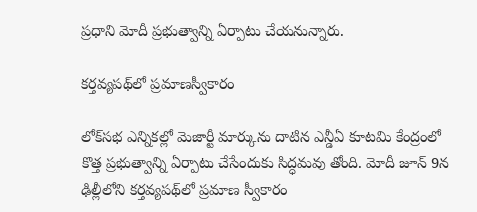ప్రధాని మోదీ ప్రభుత్వాన్ని ఏర్పాటు చేయనున్నారు.

కర్తవ్యపథ్‌లో ప్రమాణస్వీకారం

లోక్‌సభ ఎన్నికల్లో మెజార్టీ మార్కును దాటిన ఎన్డీఏ కూటమి కేంద్రంలో కొత్త ప్రభుత్వాన్ని ఏర్పాటు చేసేందుకు సిద్ధమవు తోంది. మోదీ జూన్ 9న ఢిల్లీలోని కర్తవ్యపథ్‌లో ప్రమాణ స్వీకారం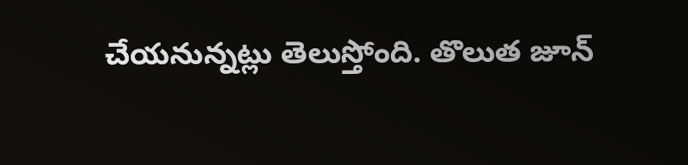చేయనున్నట్లు తెలుస్తోంది. తొలుత జూన్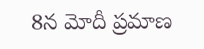8న మోదీ ప్రమాణ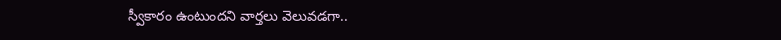స్వీకారం ఉంటుందని వార్తలు వెలువడగా..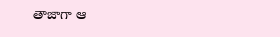తాజాగా ఆ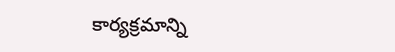కార్యక్రమాన్ని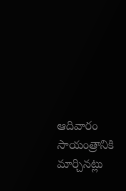ఆదివారం సాయంత్రానికి మార్చినట్లు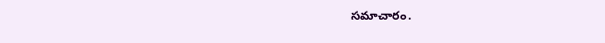సమాచారం.